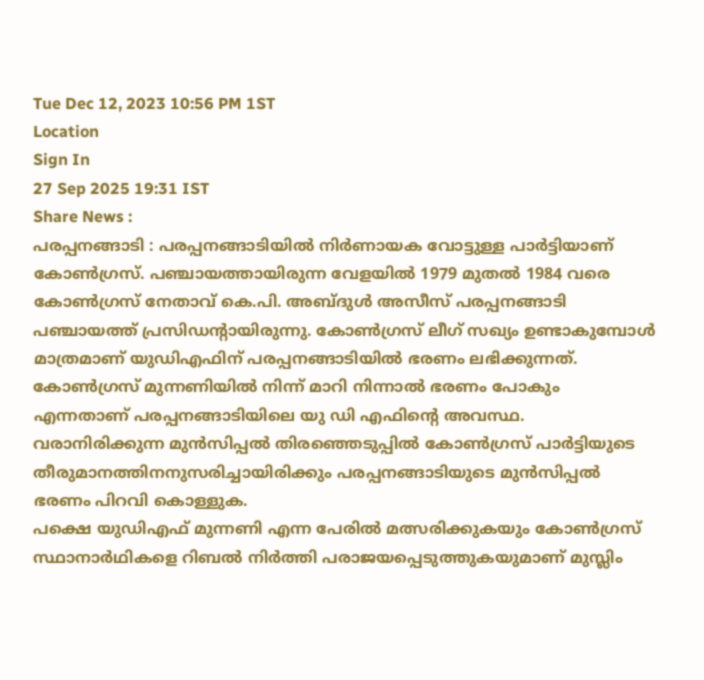Tue Dec 12, 2023 10:56 PM 1ST
Location
Sign In
27 Sep 2025 19:31 IST
Share News :
പരപ്പനങ്ങാടി : പരപ്പനങ്ങാടിയിൽ നിർണായക വോട്ടുള്ള പാർട്ടിയാണ് കോൺഗ്രസ്. പഞ്ചായത്തായിരുന്ന വേളയിൽ 1979 മുതൽ 1984 വരെ കോൺഗ്രസ് നേതാവ് കെ.പി. അബ്ദുൾ അസീസ് പരപ്പനങ്ങാടി പഞ്ചായത്ത് പ്രസിഡൻ്റായിരുന്നു. കോൺഗ്രസ് ലീഗ് സഖ്യം ഉണ്ടാകുമ്പോൾ മാത്രമാണ് യുഡിഎഫിന് പരപ്പനങ്ങാടിയിൽ ഭരണം ലഭിക്കുന്നത്. കോൺഗ്രസ് മുന്നണിയിൽ നിന്ന് മാറി നിന്നാൽ ഭരണം പോകും എന്നതാണ് പരപ്പനങ്ങാടിയിലെ യു ഡി എഫിൻ്റെ അവസ്ഥ. വരാനിരിക്കുന്ന മുൻസിപ്പൽ തിരഞ്ഞെടുപ്പിൽ കോൺഗ്രസ് പാർട്ടിയുടെ തീരുമാനത്തിനനുസരിച്ചായിരിക്കും പരപ്പനങ്ങാടിയുടെ മുൻസിപ്പൽ ഭരണം പിറവി കൊള്ളുക.
പക്ഷെ യുഡിഎഫ് മുന്നണി എന്ന പേരിൽ മത്സരിക്കുകയും കോൺഗ്രസ് സ്ഥാനാർഥികളെ റിബൽ നിർത്തി പരാജയപ്പെടുത്തുകയുമാണ് മുസ്ലിം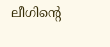ലീഗിൻ്റെ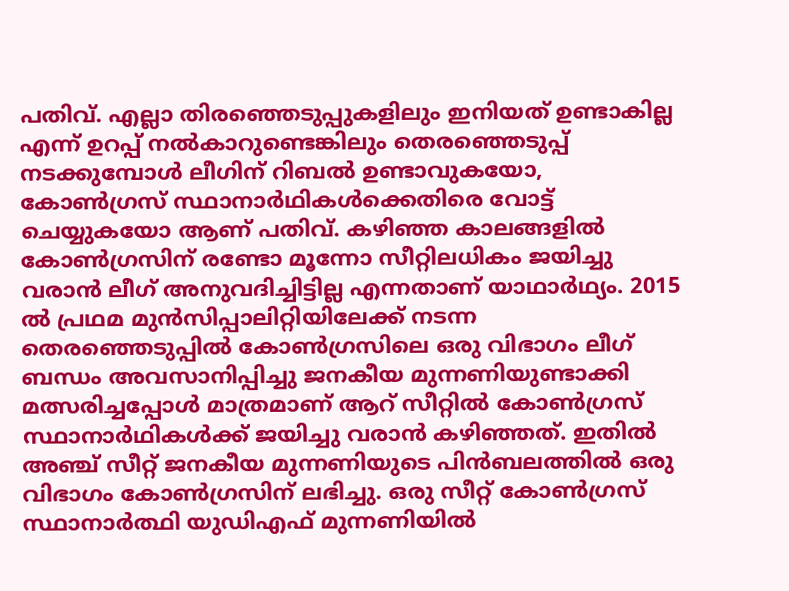പതിവ്. എല്ലാ തിരഞ്ഞെടുപ്പുകളിലും ഇനിയത് ഉണ്ടാകില്ല എന്ന് ഉറപ്പ് നൽകാറുണ്ടെങ്കിലും തെരഞ്ഞെടുപ്പ് നടക്കുമ്പോൾ ലീഗിന് റിബൽ ഉണ്ടാവുകയോ, കോൺഗ്രസ് സ്ഥാനാർഥികൾക്കെതിരെ വോട്ട് ചെയ്യുകയോ ആണ് പതിവ്. കഴിഞ്ഞ കാലങ്ങളിൽ കോൺഗ്രസിന് രണ്ടോ മൂന്നോ സീറ്റിലധികം ജയിച്ചു വരാൻ ലീഗ് അനുവദിച്ചിട്ടില്ല എന്നതാണ് യാഥാർഥ്യം. 2015 ൽ പ്രഥമ മുൻസിപ്പാലിറ്റിയിലേക്ക് നടന്ന തെരഞ്ഞെടുപ്പിൽ കോൺഗ്രസിലെ ഒരു വിഭാഗം ലീഗ് ബന്ധം അവസാനിപ്പിച്ചു ജനകീയ മുന്നണിയുണ്ടാക്കി മത്സരിച്ചപ്പോൾ മാത്രമാണ് ആറ് സീറ്റിൽ കോൺഗ്രസ് സ്ഥാനാർഥികൾക്ക് ജയിച്ചു വരാൻ കഴിഞ്ഞത്. ഇതിൽ അഞ്ച് സീറ്റ് ജനകീയ മുന്നണിയുടെ പിൻബലത്തിൽ ഒരു വിഭാഗം കോൺഗ്രസിന് ലഭിച്ചു. ഒരു സീറ്റ് കോൺഗ്രസ് സ്ഥാനാർത്ഥി യുഡിഎഫ് മുന്നണിയിൽ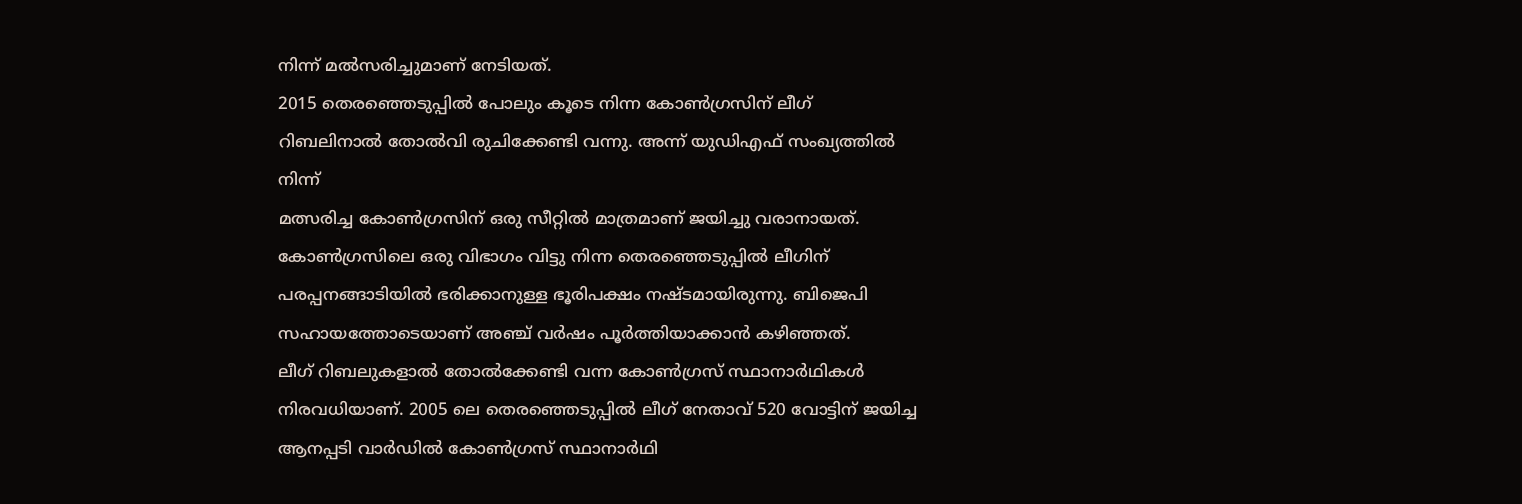നിന്ന് മൽസരിച്ചുമാണ് നേടിയത്.
2015 തെരഞ്ഞെടുപ്പിൽ പോലും കൂടെ നിന്ന കോൺഗ്രസിന് ലീഗ് റിബലിനാൽ തോൽവി രുചിക്കേണ്ടി വന്നു. അന്ന് യുഡിഎഫ് സംഖ്യത്തിൽ നിന്ന്
മത്സരിച്ച കോൺഗ്രസിന് ഒരു സീറ്റിൽ മാത്രമാണ് ജയിച്ചു വരാനായത്. കോൺഗ്രസിലെ ഒരു വിഭാഗം വിട്ടു നിന്ന തെരഞ്ഞെടുപ്പിൽ ലീഗിന് പരപ്പനങ്ങാടിയിൽ ഭരിക്കാനുള്ള ഭൂരിപക്ഷം നഷ്ടമായിരുന്നു. ബിജെപി സഹായത്തോടെയാണ് അഞ്ച് വർഷം പൂർത്തിയാക്കാൻ കഴിഞ്ഞത്.
ലീഗ് റിബലുകളാൽ തോൽക്കേണ്ടി വന്ന കോൺഗ്രസ് സ്ഥാനാർഥികൾ നിരവധിയാണ്. 2005 ലെ തെരഞ്ഞെടുപ്പിൽ ലീഗ് നേതാവ് 520 വോട്ടിന് ജയിച്ച ആനപ്പടി വാർഡിൽ കോൺഗ്രസ് സ്ഥാനാർഥി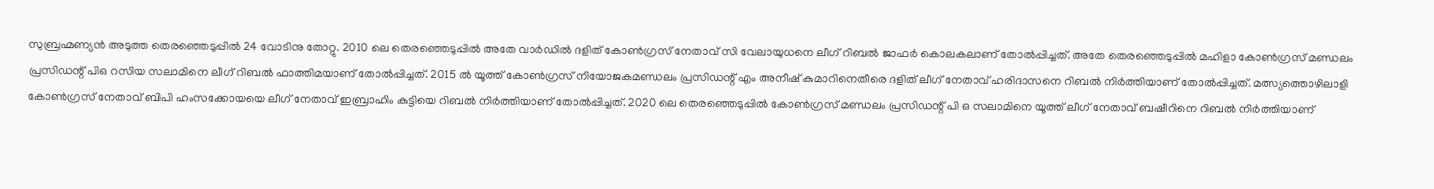സുബ്രഹ്മണ്യൻ അടുത്ത തെരഞ്ഞെടുപ്പിൽ 24 വോടിനു തോറ്റു. 2010 ലെ തെരഞ്ഞെടുപ്പിൽ അതേ വാർഡിൽ ദളിത് കോൺഗ്രസ് നേതാവ് സി വേലായുധനെ ലീഗ് റിബൽ ജാഫർ കൊലകലാണ് തോൽപ്പിച്ചത്. അതേ തെരഞ്ഞെടുപ്പിൽ മഹിളാ കോൺഗ്രസ് മണ്ഡലം പ്രസിഡന്റ് പിഒ റസിയ സലാമിനെ ലീഗ് റിബൽ ഫാത്തിമയാണ് തോൽപ്പിച്ചത്. 2015 ൽ യൂത്ത് കോൺഗ്രസ് നിയോജകമണ്ഡലം പ്രസിഡന്റ് എം അനീഷ് കുമാറിനെതീരെ ദളിത് ലീഗ് നേതാവ് ഹരിദാസനെ റിബൽ നിർത്തിയാണ് തോൽപ്പിച്ചത്. മത്സ്യത്തൊഴിലാളി കോൺഗ്രസ് നേതാവ് ബിപി ഹംസക്കോയയെ ലീഗ് നേതാവ് ഇബ്രാഹിം കുട്ടിയെ റിബൽ നിർത്തിയാണ് തോൽപ്പിച്ചത്. 2020 ലെ തെരഞ്ഞെടുപ്പിൽ കോൺഗ്രസ് മണ്ഡലം പ്രസിഡന്റ് പി ഒ സലാമിനെ യൂത്ത് ലീഗ് നേതാവ് ബഷീറിനെ റിബൽ നിർത്തിയാണ്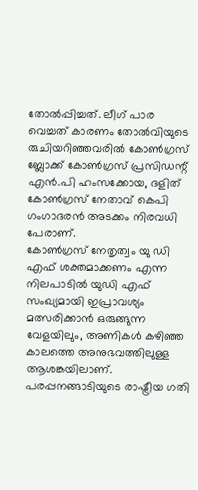തോൽപ്പിച്ചത്. ലീഗ് പാര വെച്ചത് കാരണം തോൽവിയുടെ രുചിയറിഞ്ഞവരിൽ കോൺഗ്രസ് ബ്ലോക്ക് കോൺഗ്രസ് പ്രസിഡന്റ് എൻ.പി ഹംസക്കോയ, ദളിത് കോൺഗ്രസ് നേതാവ് കെപി ഗംഗാദരൻ അടക്കം നിരവധി പേരാണ്.
കോൺഗ്രസ് നേതൃത്വം യു ഡി എഫ് ശക്തമാക്കണം എന്ന നിലപാടിൽ യുഡി എഫ് സംഖ്യമായി ഇപ്രാവശ്യം മത്സരിക്കാൻ ഒരുങ്ങുന്ന വേളയിലും, അണികൾ കഴിഞ്ഞ കാലത്തെ അനുഭവത്തിലുള്ള ആശങ്കയിലാണ്. പരപ്പനങ്ങാടിയുടെ രാഷ്ട്രീയ ഗതി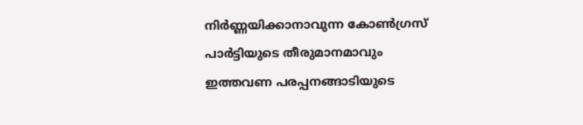നിർണ്ണയിക്കാനാവുന്ന കോൺഗ്രസ് പാർട്ടിയുടെ തീരുമാനമാവും ഇത്തവണ പരപ്പനങ്ങാടിയുടെ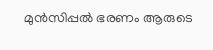മുൻസിപ്പൽ ഭരണം ആരുടെ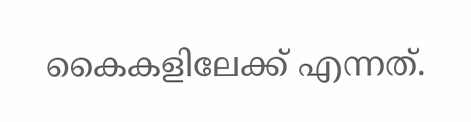കൈകളിലേക്ക് എന്നത്.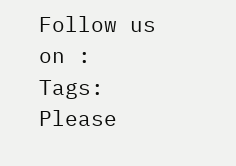Follow us on :
Tags:
Please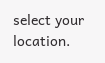select your location.